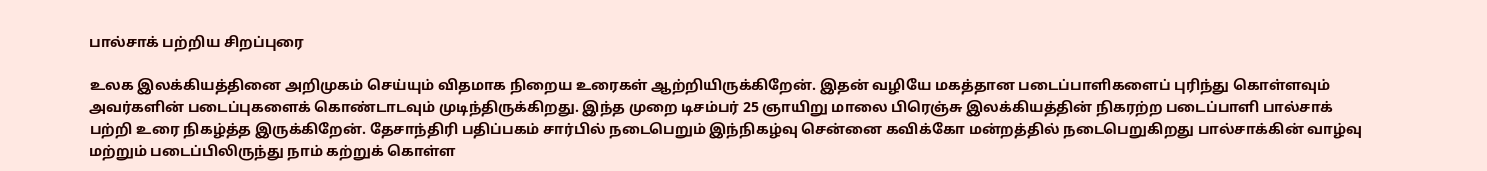பால்சாக் பற்றிய சிறப்புரை

உலக இலக்கியத்தினை அறிமுகம் செய்யும் விதமாக நிறைய உரைகள் ஆற்றியிருக்கிறேன். இதன் வழியே மகத்தான படைப்பாளிகளைப் புரிந்து கொள்ளவும் அவர்களின் படைப்புகளைக் கொண்டாடவும் முடிந்திருக்கிறது. இந்த முறை டிசம்பர் 25 ஞாயிறு மாலை பிரெஞ்சு இலக்கியத்தின் நிகரற்ற படைப்பாளி பால்சாக் பற்றி உரை நிகழ்த்த இருக்கிறேன். தேசாந்திரி பதிப்பகம் சார்பில் நடைபெறும் இந்நிகழ்வு சென்னை கவிக்கோ மன்றத்தில் நடைபெறுகிறது பால்சாக்கின் வாழ்வு மற்றும் படைப்பிலிருந்து நாம் கற்றுக் கொள்ள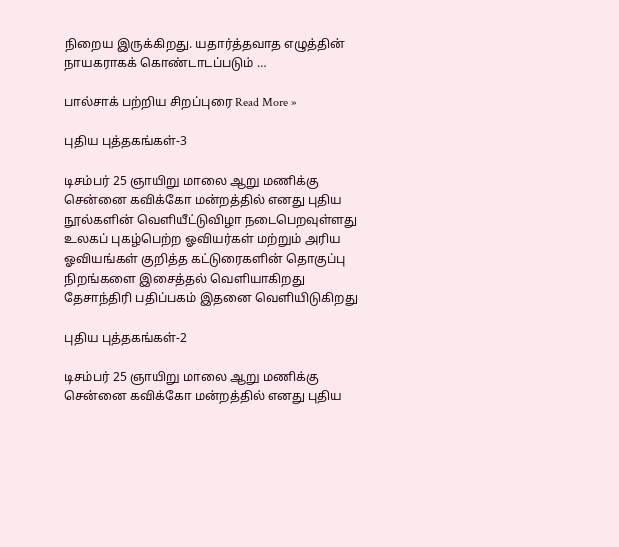நிறைய இருக்கிறது. யதார்த்தவாத எழுத்தின் நாயகராகக் கொண்டாடப்படும் …

பால்சாக் பற்றிய சிறப்புரை Read More »

புதிய புத்தகங்கள்-3

டிசம்பர் 25 ஞாயிறு மாலை ஆறு மணிக்கு சென்னை கவிக்கோ மன்றத்தில் எனது புதிய நூல்களின் வெளியீட்டுவிழா நடைபெறவுள்ளது உலகப் புகழ்பெற்ற ஓவியர்கள் மற்றும் அரிய ஓவியங்கள் குறித்த கட்டுரைகளின் தொகுப்பு நிறங்களை இசைத்தல் வெளியாகிறது தேசாந்திரி பதிப்பகம் இதனை வெளியிடுகிறது

புதிய புத்தகங்கள்-2

டிசம்பர் 25 ஞாயிறு மாலை ஆறு மணிக்கு சென்னை கவிக்கோ மன்றத்தில் எனது புதிய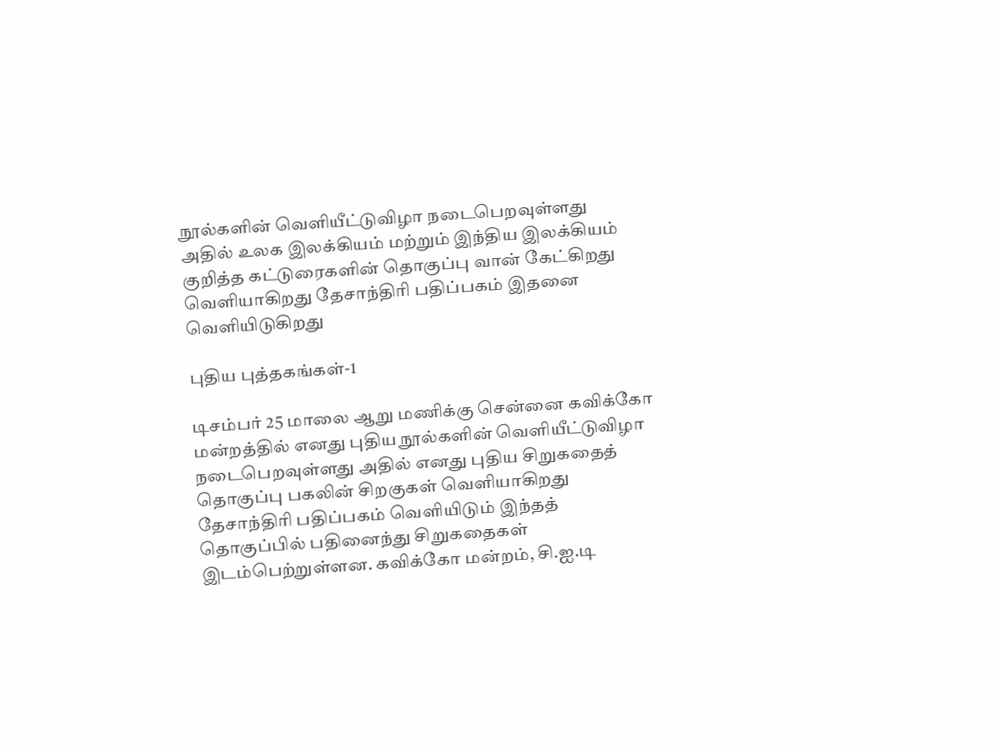நூல்களின் வெளியீட்டுவிழா நடைபெறவுள்ளது அதில் உலக இலக்கியம் மற்றும் இந்திய இலக்கியம் குறித்த கட்டுரைகளின் தொகுப்பு வான் கேட்கிறது வெளியாகிறது தேசாந்திரி பதிப்பகம் இதனை வெளியிடுகிறது

புதிய புத்தகங்கள்-1

டிசம்பர் 25 மாலை ஆறு மணிக்கு சென்னை கவிக்கோ மன்றத்தில் எனது புதிய நூல்களின் வெளியீட்டுவிழா நடைபெறவுள்ளது அதில் எனது புதிய சிறுகதைத் தொகுப்பு பகலின் சிறகுகள் வெளியாகிறது தேசாந்திரி பதிப்பகம் வெளியிடும் இந்தத் தொகுப்பில் பதினைந்து சிறுகதைகள் இடம்பெற்றுள்ளன. கவிக்கோ மன்றம், சி.ஐ.டி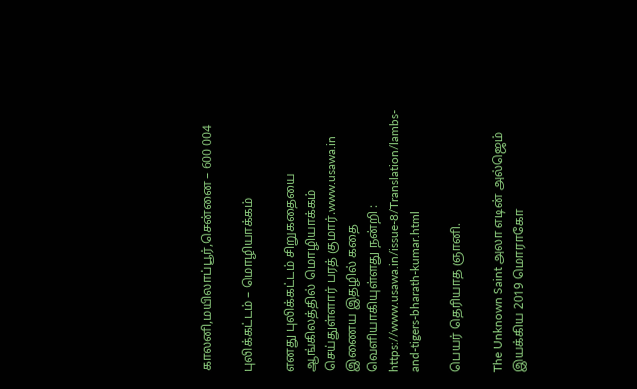காலனி,மயிலாப்பூர்,சென்னை – 600 004

புலிக்கட்டம் – மொழியாக்கம்

எனது புலிக்கட்டம் சிறுகதையை ஆங்கிலத்தில் மொழியாக்கம் செய்துள்ளார் பரத் குமார்.www.usawa.in இணைய இதழில் கதை வெளியாகியுள்ளது நன்றி : https://www.usawa.in/issue-8/Translation/lambs-and-tigers-bharath-kumar.html

பெயர் தெரியாத ஞானி.

The Unknown Saint அலா எடின் அல்ஜெம் இயக்கிய 2019 மொராகோ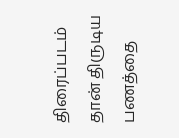திரைப்படம் தான் திருடிய பணத்தை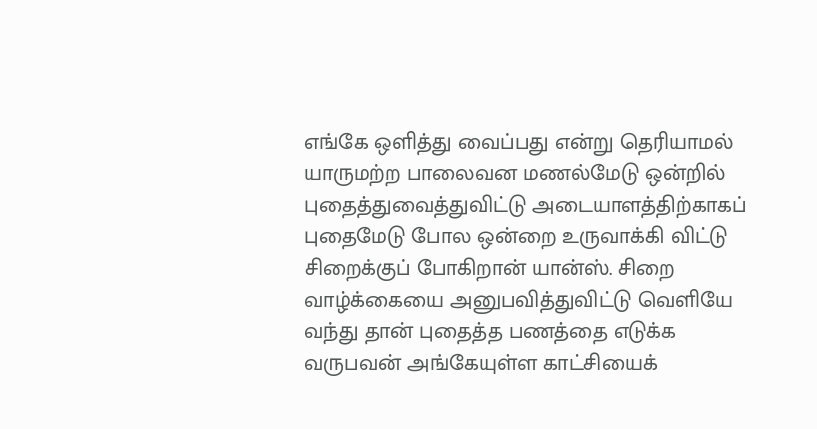எங்கே ஒளித்து வைப்பது என்று தெரியாமல் யாருமற்ற பாலைவன மணல்மேடு ஒன்றில் புதைத்துவைத்துவிட்டு அடையாளத்திற்காகப் புதைமேடு போல ஒன்றை உருவாக்கி விட்டு சிறைக்குப் போகிறான் யான்ஸ். சிறை வாழ்க்கையை அனுபவித்துவிட்டு வெளியே வந்து தான் புதைத்த பணத்தை எடுக்க வருபவன் அங்கேயுள்ள காட்சியைக்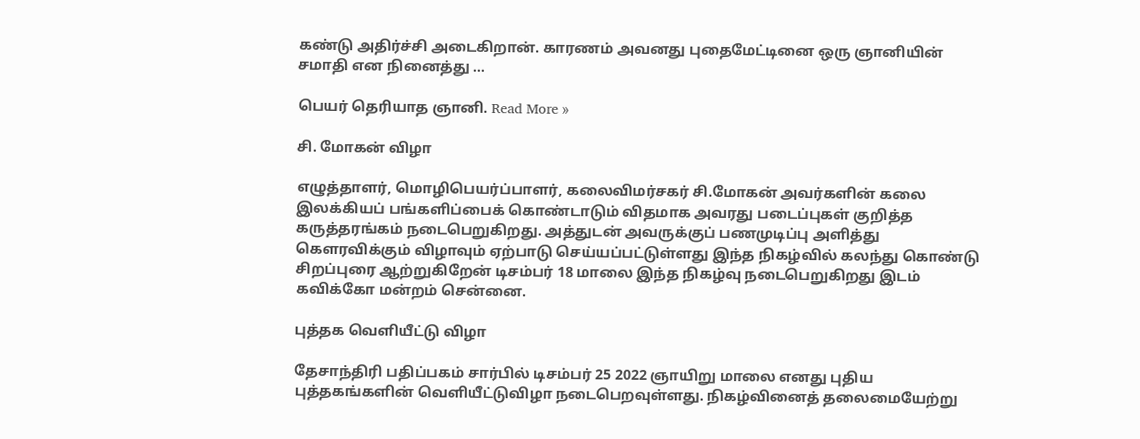கண்டு அதிர்ச்சி அடைகிறான். காரணம் அவனது புதைமேட்டினை ஒரு ஞானியின் சமாதி என நினைத்து …

பெயர் தெரியாத ஞானி. Read More »

சி. மோகன் விழா

எழுத்தாளர், மொழிபெயர்ப்பாளர், கலைவிமர்சகர் சி.மோகன் அவர்களின் கலை இலக்கியப் பங்களிப்பைக் கொண்டாடும் விதமாக அவரது படைப்புகள் குறித்த கருத்தரங்கம் நடைபெறுகிறது. அத்துடன் அவருக்குப் பணமுடிப்பு அளித்து கௌரவிக்கும் விழாவும் ஏற்பாடு செய்யப்பட்டுள்ளது இந்த நிகழ்வில் கலந்து கொண்டு சிறப்புரை ஆற்றுகிறேன் டிசம்பர் 18 மாலை இந்த நிகழ்வு நடைபெறுகிறது இடம் கவிக்கோ மன்றம் சென்னை.

புத்தக வெளியீட்டு விழா

தேசாந்திரி பதிப்பகம் சார்பில் டிசம்பர் 25 2022 ஞாயிறு மாலை எனது புதிய புத்தகங்களின் வெளியீட்டுவிழா நடைபெறவுள்ளது. நிகழ்வினைத் தலைமையேற்று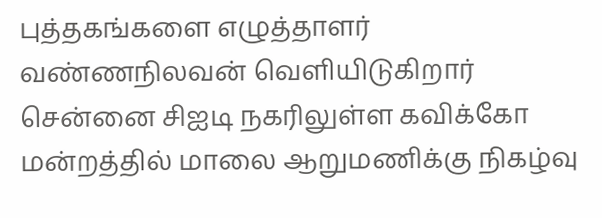புத்தகங்களை எழுத்தாளர் வண்ணநிலவன் வெளியிடுகிறார் சென்னை சிஐடி நகரிலுள்ள கவிக்கோ மன்றத்தில் மாலை ஆறுமணிக்கு நிகழ்வு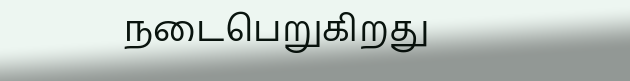நடைபெறுகிறது